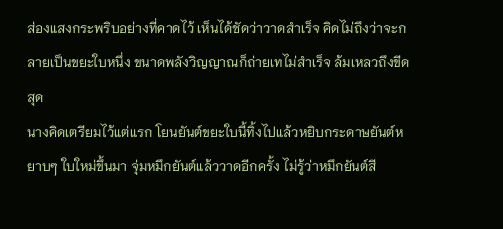ส่องแสงกระพริบอย่างที่คาดไว้ เห็นได้ชัดว่าวาดสำเร็จ คิดไม่ถึงว่าจะกลายเป็นขยะใบหนึ่ง ขนาดพลังวิญญาณก็ถ่ายเทไม่สำเร็จ ล้มเหลวถึงขีดสุด
นางคิดเตรียมไว้แต่แรก โยนยันต์ขยะใบนี้ทิ้งไปแล้วหยิบกระดาษยันต์หยาบๆ ใบใหม่ขึ้นมา จุ่มหมึกยันต์แล้ววาดอีกครั้ง ไม่รู้ว่าหมึกยันต์สี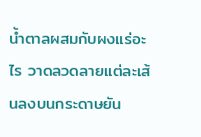น้ำตาลผสมกับผงแร่อะไร วาดลวดลายแต่ละเส้นลงบนกระดาษยัน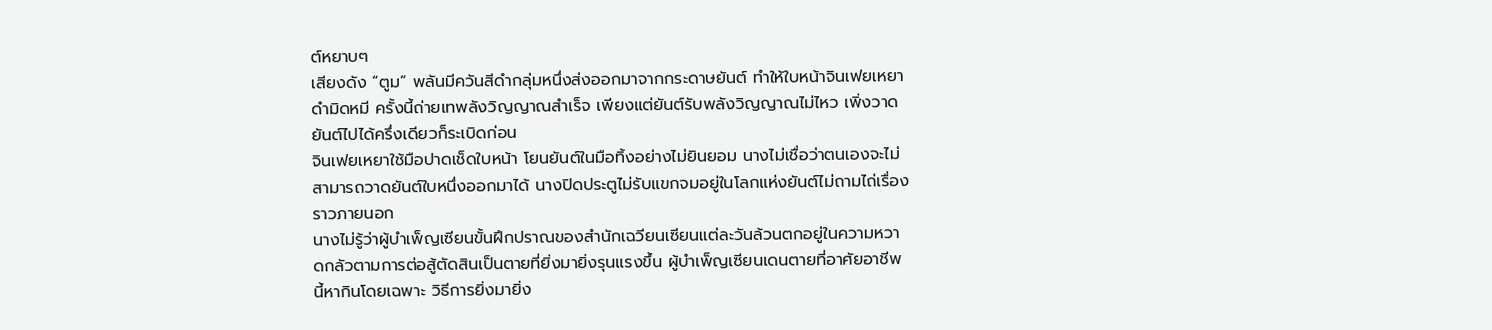ต์หยาบๆ
เสียงดัง “ตูม” พลันมีควันสีดำกลุ่มหนึ่งส่งออกมาจากกระดาษยันต์ ทำให้ใบหน้าจินเฟยเหยาดำมิดหมี ครั้งนี้ถ่ายเทพลังวิญญาณสำเร็จ เพียงแต่ยันต์รับพลังวิญญาณไม่ไหว เพิ่งวาดยันต์ไปได้ครึ่งเดียวก็ระเบิดก่อน
จินเฟยเหยาใช้มือปาดเช็ดใบหน้า โยนยันต์ในมือทิ้งอย่างไม่ยินยอม นางไม่เชื่อว่าตนเองจะไม่สามารถวาดยันต์ใบหนึ่งออกมาได้ นางปิดประตูไม่รับแขกจมอยู่ในโลกแห่งยันต์ไม่ถามไถ่เรื่องราวภายนอก
นางไม่รู้ว่าผู้บำเพ็ญเซียนขั้นฝึกปราณของสำนักเฉวียนเซียนแต่ละวันล้วนตกอยู่ในความหวาดกลัวตามการต่อสู้ตัดสินเป็นตายที่ยิ่งมายิ่งรุนแรงขึ้น ผู้บำเพ็ญเซียนเดนตายที่อาศัยอาชีพนี้หากินโดยเฉพาะ วิธีการยิ่งมายิ่ง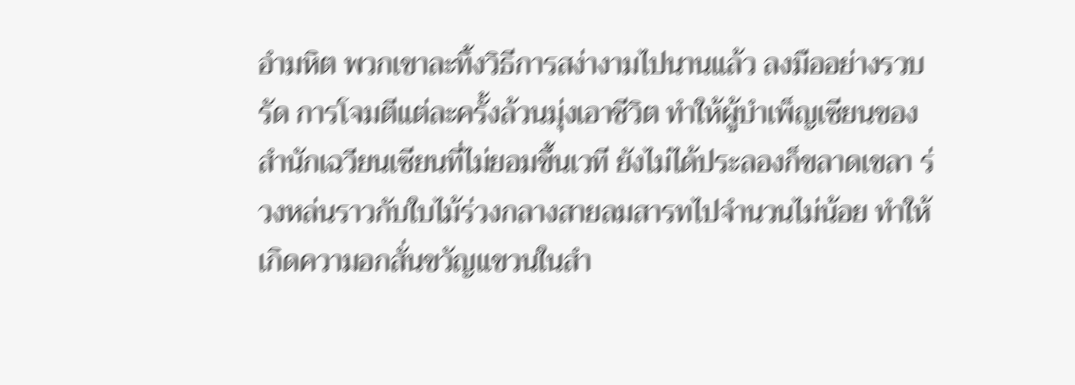อำมหิต พวกเขาละทิ้งวิธีการสง่างามไปนานแล้ว ลงมืออย่างรวบรัด การโจมตีแต่ละครั้งล้วนมุ่งเอาชีวิต ทำให้ผู้บำเพ็ญเซียนของสำนักเฉวียนเซียนที่ไม่ยอมขึ้นเวที ยังไม่ได้ประลองก็ขลาดเขลา ร่วงหล่นราวกับใบไม้ร่วงกลางสายลมสารทไปจำนวนไม่น้อย ทำให้เกิดความอกสั่นขวัญแขวนในสำ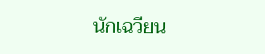นักเฉวียน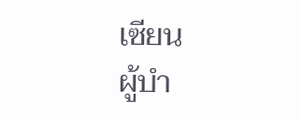เซียน
ผู้บำ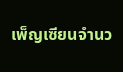เพ็ญเซียนจำนว